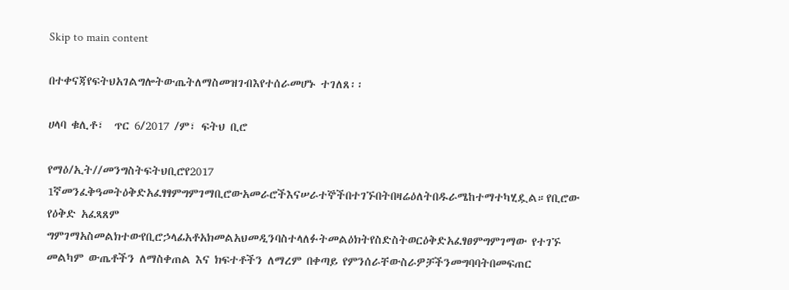Skip to main content

በተቀናጃየፍትህአገልግሎትውጤትለማስመዝገብእየተሰራመሆኑ ተገለጸ፡፡

ሀላባ ቁሊቶ፣  ጥር 6/2017 /ም፣ ፍትህ ቢሮ

የማዕ/ኢት//መንግስትፍትህቢሮየ2017 1ኛመንፈቅዓመትዕቅድአፈፃፃምግምገማቢሮውአመራሮችእናሠራተኞችበተገኙበትበዛሬዕለትበዱራሜከተማተካሂዷል።የቢሮው የዕቅድ አፈጻጸም ግምገማአስመልክተውየቢሮኃላፊአቶአክመልአህመዲንባስተላለፉትመልዕክትየስድስትወርዕቅድአፈፃፀምግምገማው የተገኙ መልካም ውጤቶችን ለማስቀጠል እና ክፍተቶችን ለማረም በቀጣይ የምንሰራቸውስራዎቻችንመግባባትበመፍጠር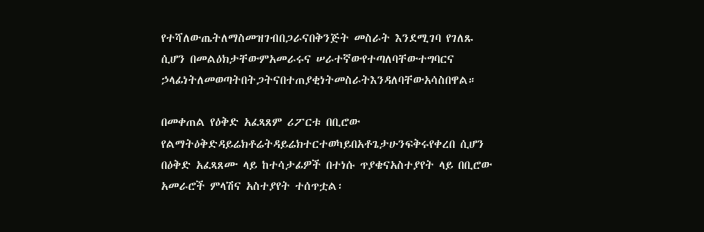የተሻለውጤትለማስመዝገብበጋራናበቅንጅት መስራት እንደሚገባ የገለጹ ሲሆን በመልዕክታቸውምአመራሩና ሠራተኛውየተጣለባቸውተግባርና ኃላፊነትለመወጣትበትጋትናበተጠያቂነትመስራትእንዳለባቸውአሳስበዋል።

በመቀጠል የዕቅድ አፈጻጸም ሪፖርቱ በቢሮው የልማትዕቅድዳይሬክቶሬትዳይሬክተርተወካይበአቶጌታሁንፍቅሩየቀረበ ሲሆን በዕቅድ አፈጻጸሙ ላይ ከተሳታፊዎች በተነሱ ጥያቄናአስተያየት ላይ በቢሮው አመራሮች ምላሽና አስተያየት ተሰጥቷል፡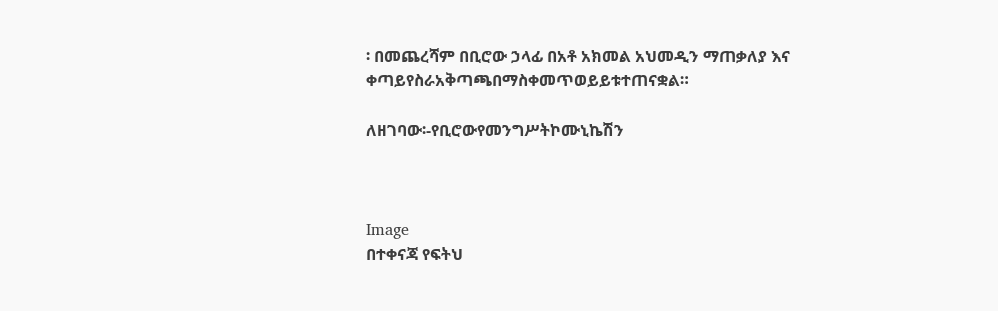፡ በመጨረሻም በቢሮው ኃላፊ በአቶ አክመል አህመዲን ማጠቃለያ እና ቀጣይየስራአቅጣጫበማስቀመጥወይይቱተጠናቋል።

ለዘገባው፡-የቢሮውየመንግሥትኮሙኒኬሽን



Image
በተቀናጃ የፍትህ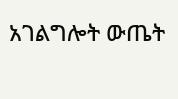አገልግሎት ውጤት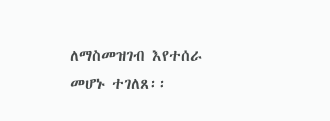ለማስመዝገብ እየተሰራ መሆኑ ተገለጸ፡፡